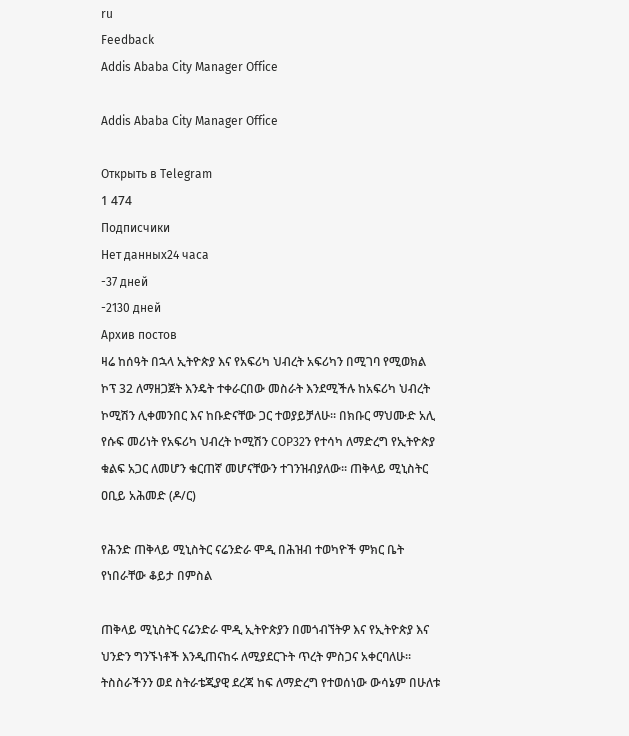ru
Feedback
Addis Ababa City Manager Office

Addis Ababa City Manager Office

Открыть в Telegram
1 474
Подписчики
Нет данных24 часа
-37 дней
-2130 дней
Архив постов
ዛሬ ከሰዓት በኋላ ኢትዮጵያ እና የአፍሪካ ህብረት አፍሪካን በሚገባ የሚወክል ኮፕ 32 ለማዘጋጀት እንዴት ተቀራርበው መስራት እንደሚችሉ ከአፍሪካ ህብረት ኮሚሽን ሊቀመንበር እና ከቡድናቸው ጋር ተወያይቻለሁ። በክቡር ማህሙድ አሊ የሱፍ መሪነት የአፍሪካ ህብረት ኮሚሽን COP32ን የተሳካ ለማድረግ የኢትዮጵያ ቁልፍ አጋር ለመሆን ቁርጠኛ መሆናቸውን ተገንዝብያለው። ጠቅላይ ሚኒስትር ዐቢይ አሕመድ (ዶ/ር)

የሕንድ ጠቅላይ ሚኒስትር ናሬንድራ ሞዲ በሕዝብ ተወካዮች ምክር ቤት የነበራቸው ቆይታ በምስል

ጠቅላይ ሚኒስትር ናሬንድራ ሞዲ ኢትዮጵያን በመጎብኘትዎ እና የኢትዮጵያ እና ህንድን ግንኙነቶች እንዲጠናከሩ ለሚያደርጉት ጥረት ምስጋና አቀርባለሁ። ትስስራችንን ወደ ስትራቴጂያዊ ደረጃ ከፍ ለማድረግ የተወሰነው ውሳኔም በሁለቱ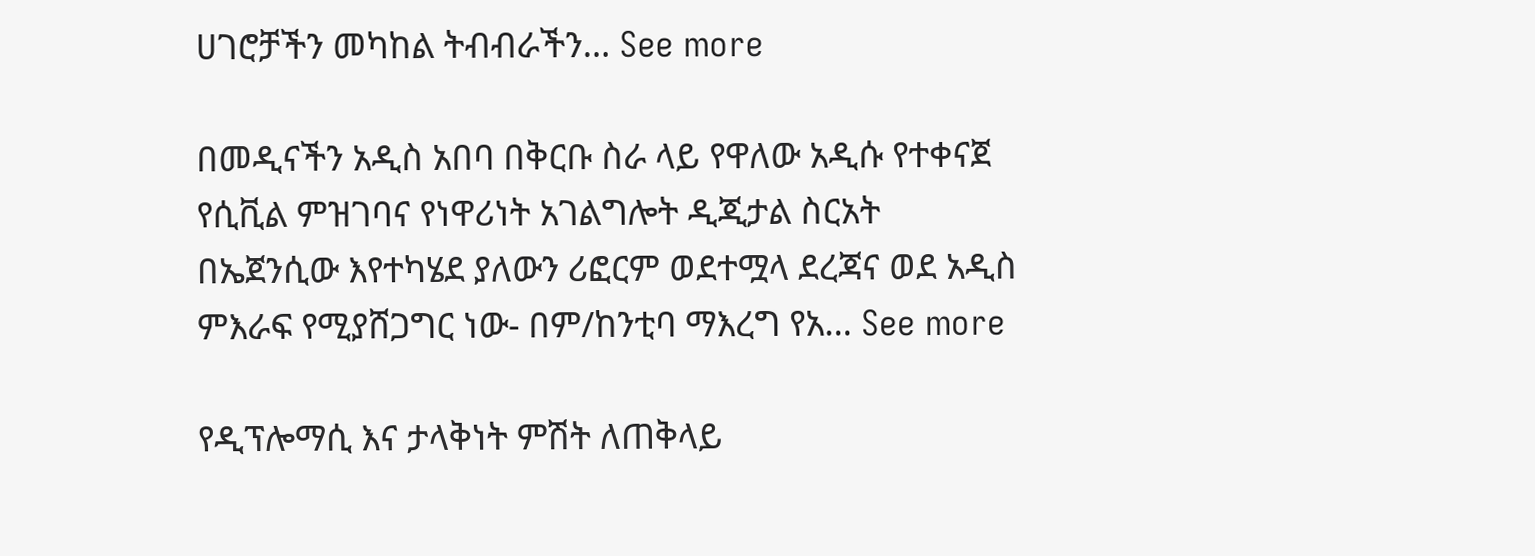ሀገሮቻችን መካከል ትብብራችን… See more

በመዲናችን አዲስ አበባ በቅርቡ ስራ ላይ የዋለው አዲሱ የተቀናጀ የሲቪል ምዝገባና የነዋሪነት አገልግሎት ዲጂታል ስርአት በኤጀንሲው እየተካሄደ ያለውን ሪፎርም ወደተሟላ ደረጃና ወደ አዲስ ምእራፍ የሚያሸጋግር ነው- በም/ከንቲባ ማእረግ የአ… See more

የዲፕሎማሲ እና ታላቅነት ምሽት ለጠቅላይ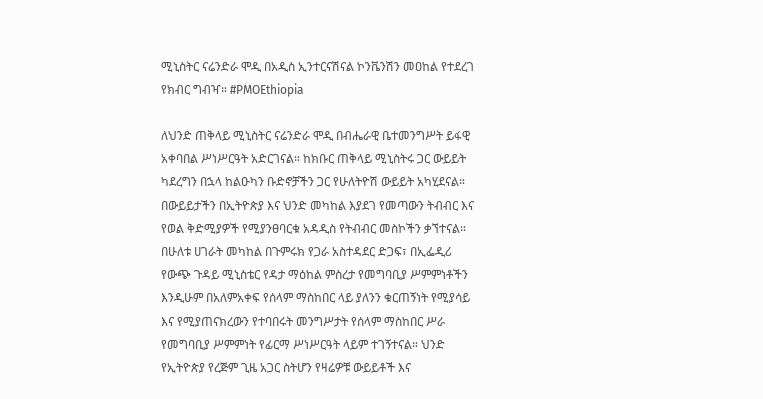ሚኒስትር ናሬንድራ ሞዲ በአዲስ ኢንተርናሽናል ኮንቬንሽን መዐከል የተደረገ የክብር ግብዣ። #PMOEthiopia

ለህንድ ጠቅላይ ሚኒስትር ናሬንድራ ሞዲ በብሔራዊ ቤተመንግሥት ይፋዊ አቀባበል ሥነሥርዓት አድርገናል። ከክቡር ጠቅላይ ሚኒስትሩ ጋር ውይይት ካደረግን በኋላ ከልዑካን ቡድኖቻችን ጋር የሁለትዮሽ ውይይት አካሂደናል። በውይይታችን በኢትዮጵያ እና ህንድ መካከል እያደገ የመጣውን ትብብር እና የወል ቅድሚያዎች የሚያንፀባርቁ አዳዲስ የትብብር መስኮችን ቃኘተናል። በሁለቱ ሀገራት መካከል በጉምሩክ የጋራ አስተዳደር ድጋፍ፣ በኢፌዲሪ የውጭ ጉዳይ ሚኒስቴር የዳታ ማዕከል ምስረታ የመግባቢያ ሥምምነቶችን እንዲሁም በአለምአቀፍ የሰላም ማስከበር ላይ ያለንን ቁርጠኝነት የሚያሳይ እና የሚያጠናክረውን የተባበሩት መንግሥታት የሰላም ማስከበር ሥራ የመግባቢያ ሥምምነት የፊርማ ሥነሥርዓት ላይም ተገኝተናል። ህንድ የኢትዮጵያ የረጅም ጊዜ አጋር ስትሆን የዛሬዎቹ ውይይቶች እና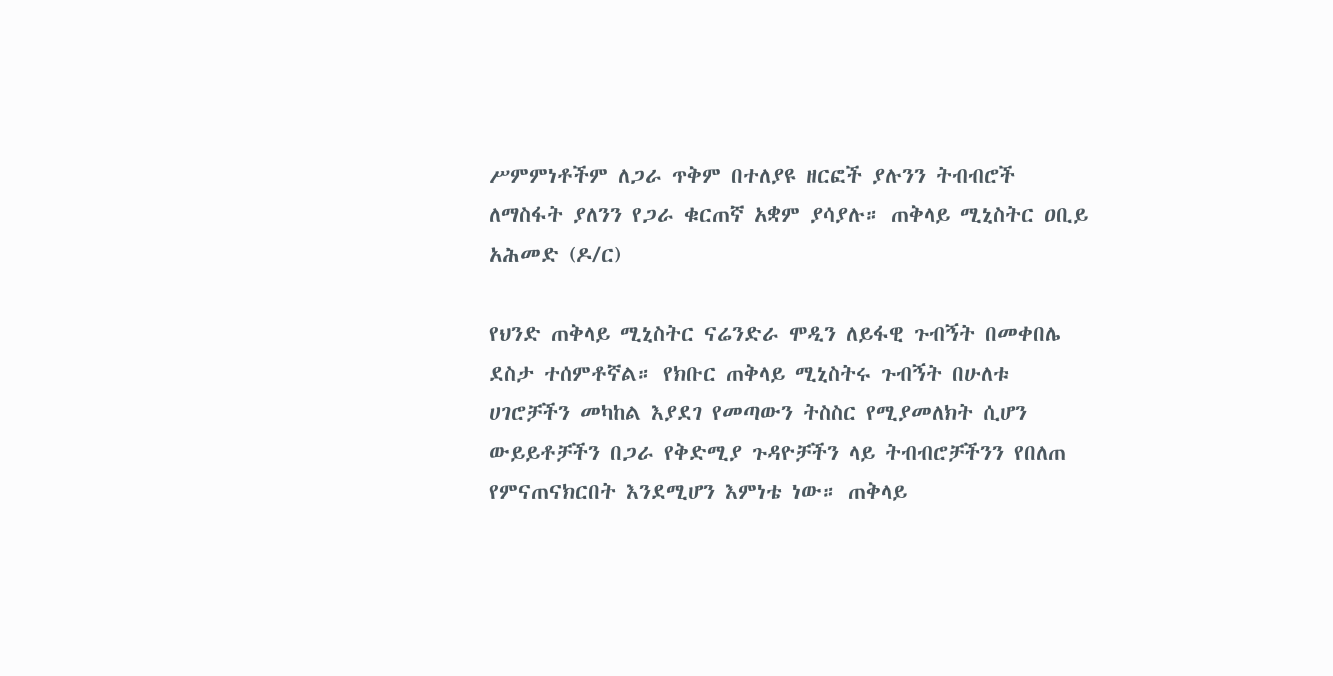ሥምምነቶችም ለጋራ ጥቅም በተለያዩ ዘርፎች ያሉንን ትብብሮች ለማስፋት ያለንን የጋራ ቁርጠኛ አቋም ያሳያሉ። ጠቅላይ ሚኒስትር ዐቢይ አሕመድ (ዶ/ር)

የህንድ ጠቅላይ ሚኒስትር ናሬንድራ ሞዲን ለይፋዊ ጉብኝት በመቀበሌ ደስታ ተሰምቶኛል። የክቡር ጠቅላይ ሚኒስትሩ ጉብኝት በሁለቱ ሀገሮቻችን መካከል እያደገ የመጣውን ትስስር የሚያመለክት ሲሆን ውይይቶቻችን በጋራ የቅድሚያ ጉዳዮቻችን ላይ ትብብሮቻችንን የበለጠ የምናጠናክርበት እንደሚሆን እምነቴ ነው። ጠቅላይ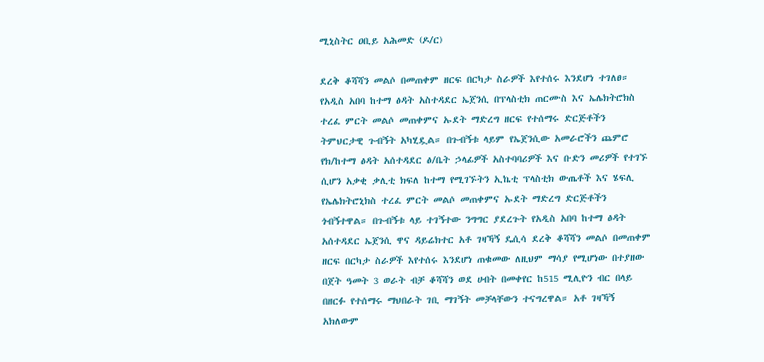ሚኒስትር ዐቢይ አሕመድ (ዶ/ር)

ደረቅ ቆሻሻን መልሶ በመጠቀም ዘርፍ በርካታ ስራዎች እየተሰሩ እንደሆነ ተገለፀ። የአዲስ አበባ ከተማ ፅዳት አስተዳደር ኤጀንሲ በፕላስቲክ ጠርሙስ እና ኤሌክትሮክስ ተረፈ ምርት መልሶ መጠቀምና ኡደት ማድረግ ዘርፍ የተሰማሩ ድርጅቶችን ትምህርታዊ ጉብኝት አካሂዷል። በጉብኝቱ ላይም የኤጀንሲው አመራሮችን ጨምሮ የክ/ከተማ ፅዳት አሰተዳደር ፅ/ቤት ኃላፊዎች አስተባባሪዎች እና ቡድን መሪዎች የተገኙ ሲሆን አቃቂ ቃሊቲ ክፍለ ከተማ የሚገኙትን ኢኬቲ ፕላስቲክ ውጤቶች እና ሄፍሊ የኤሌክትሮኒክስ ተረፈ ምርት መልሶ መጠቀምና ኡደት ማድረግ ድርጅቶችን ጎብኝተዋል። በጉብኝቱ ላይ ተገኝተው ንግግር ያደረጉት የአዲስ አበባ ከተማ ፅዳት አሰተዳደር ኤጀንሲ ዋና ዳይሬክተር አቶ ገዛኻኝ ዴሲሳ ደረቅ ቆሻሻን መልሶ በመጠቀም ዘርፍ በርካታ ስራዎች እየተሰሩ እንደሆነ ጠቁመው ለዚህም ማሳያ የሚሆነው በተያዘው በጀት ዓመት 3 ወራት ብቻ ቆሻሻን ወደ ሀብት በመቀየር ከ515 ሚሊዮን ብር በላይ በዘርፉ የተሰማሩ ማህበራት ገቢ ማገኝት መቻላቸውን ተናግረዋል። አቶ ገዛኻኝ አክለውም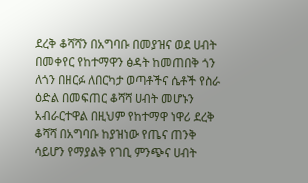ደረቅ ቆሻሻን በአግባቡ በመያዝና ወደ ሀብት በመቀየር የከተማዋን ፅዳት ከመጠበቅ ጎን ለጎን በዘርፉ ለበርካታ ወጣቶችና ሴቶች የስራ ዕድል በመፍጠር ቆሻሻ ሀብት መሆኑን አብራርተዋል በዚህም የከተማዋ ነዋሪ ደረቅ ቆሻሻ በአግባቡ ከያዝነው የጤና ጠንቅ ሳይሆን የማያልቅ የገቢ ምንጭና ሀብት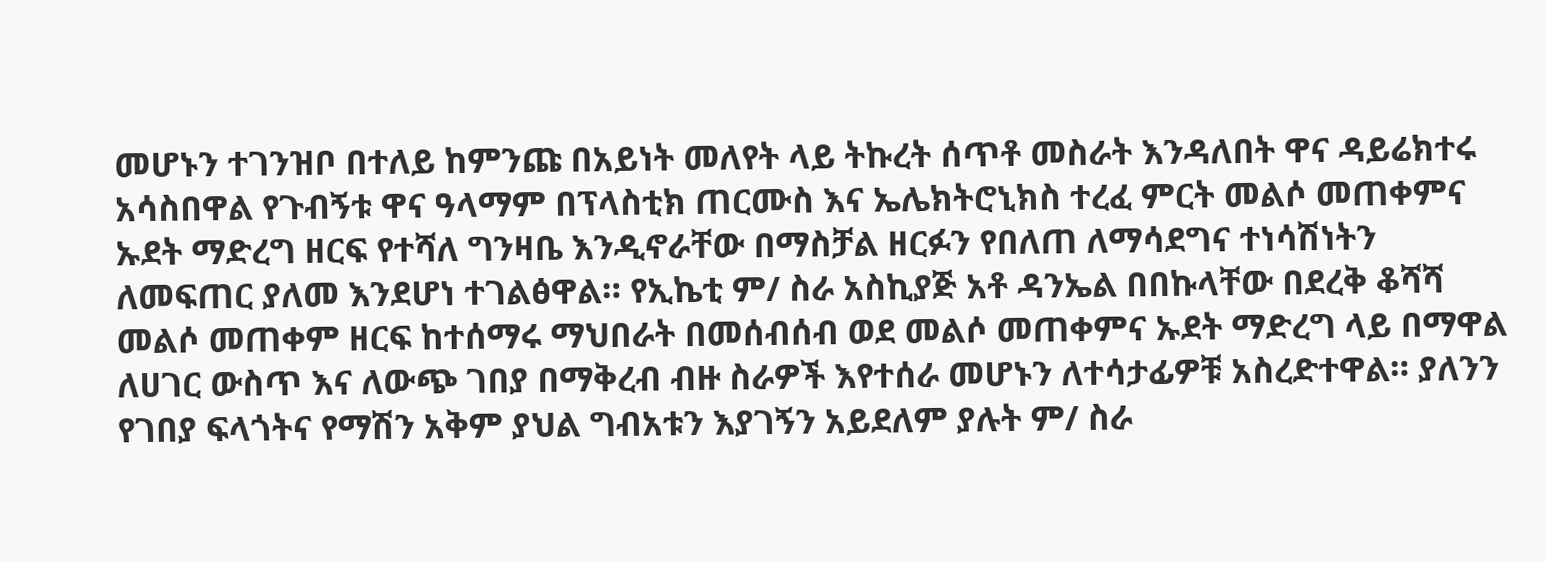መሆኑን ተገንዝቦ በተለይ ከምንጩ በአይነት መለየት ላይ ትኩረት ሰጥቶ መስራት እንዳለበት ዋና ዳይሬክተሩ አሳስበዋል የጉብኝቱ ዋና ዓላማም በፕላስቲክ ጠርሙስ እና ኤሌክትሮኒክስ ተረፈ ምርት መልሶ መጠቀምና ኡደት ማድረግ ዘርፍ የተሻለ ግንዛቤ እንዲኖራቸው በማስቻል ዘርፉን የበለጠ ለማሳደግና ተነሳሽነትን ለመፍጠር ያለመ እንደሆነ ተገልፅዋል። የኢኬቲ ም/ ስራ አስኪያጅ አቶ ዳንኤል በበኩላቸው በደረቅ ቆሻሻ መልሶ መጠቀም ዘርፍ ከተሰማሩ ማህበራት በመሰብሰብ ወደ መልሶ መጠቀምና ኡደት ማድረግ ላይ በማዋል ለሀገር ውስጥ እና ለውጭ ገበያ በማቅረብ ብዙ ስራዎች እየተሰራ መሆኑን ለተሳታፊዎቹ አስረድተዋል። ያለንን የገበያ ፍላጎትና የማሽን አቅም ያህል ግብአቱን እያገኝን አይደለም ያሉት ም/ ስራ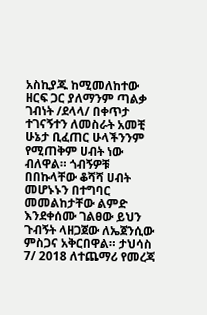አስኪያጁ ከሚመለከተው ዘርፍ ጋር ያለማንም ጣልቃ ገብነት /ደላላ/ በቀጥታ ተገናኝተን ለመስራት አመቺ ሁኔታ ቢፈጠር ሁላችንንም የሚጠቅም ሀብት ነው ብለዋል። ጎብኝዎቹ በበኩላቸው ቆሻሻ ሀብት መሆኑኑን በተግባር መመልከታቸው ልምድ እንደቀሰሙ ገልፀው ይህን ጉብኝት ላዘጋጀው ለኤጀንሲው ምስጋና አቅርበዋል። ታህሳስ 7/ 2018 ለተጨማሪ የመረጃ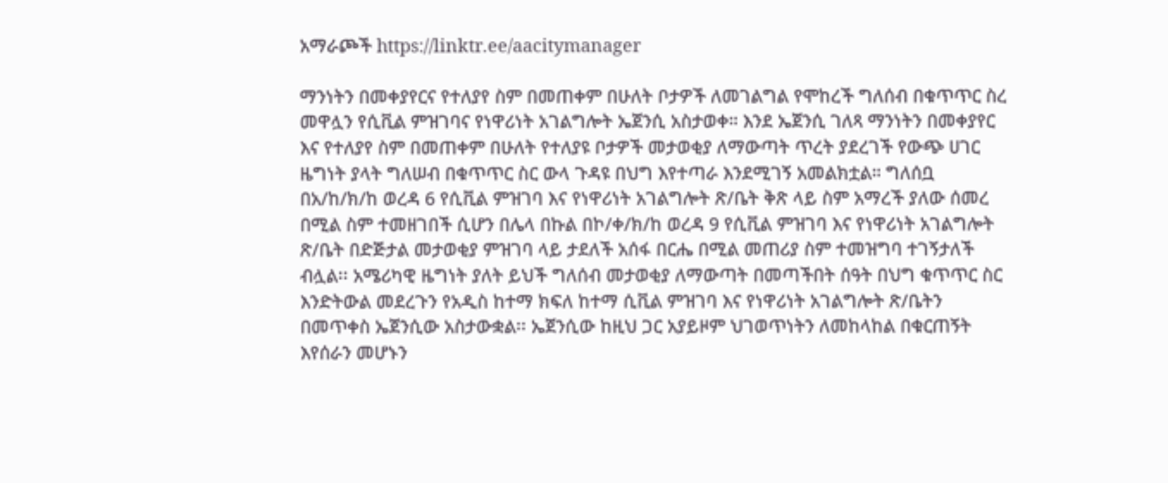አማራጮች https://linktr.ee/aacitymanager

ማንነትን በመቀያየርና የተለያየ ስም በመጠቀም በሁለት ቦታዎች ለመገልግል የሞከረች ግለሰብ በቁጥጥር ስረ መዋሏን የሲቪል ምዝገባና የነዋሪነት አገልግሎት ኤጀንሲ አስታወቀ። እንደ ኤጀንሲ ገለጻ ማንነትን በመቀያየር እና የተለያየ ስም በመጠቀም በሁለት የተለያዩ ቦታዎች መታወቂያ ለማውጣት ጥረት ያደረገች የውጭ ሀገር ዜግነት ያላት ግለሠብ በቁጥጥር ስር ውላ ጉዳዩ በህግ እየተጣራ እንደሚገኝ አመልክቷል። ግለሰቧ በአ/ከ/ክ/ከ ወረዳ 6 የሲቪል ምዝገባ እና የነዋሪነት አገልግሎት ጽ/ቤት ቅጽ ላይ ስም አማረች ያለው ሰመረ በሚል ስም ተመዘገበች ሲሆን በሌላ በኩል በኮ/ቀ/ክ/ከ ወረዳ 9 የሲቪል ምዝገባ እና የነዋሪነት አገልግሎት ጽ/ቤት በድጅታል መታወቂያ ምዝገባ ላይ ታደለች አሰፋ በርሔ በሚል መጠሪያ ስም ተመዝግባ ተገኝታለች ብሏል፡፡ አሜሪካዊ ዜግነት ያለት ይህች ግለሰብ መታወቂያ ለማውጣት በመጣችበት ሰዓት በህግ ቁጥጥር ስር እንድትውል መደረጉን የአዲስ ከተማ ክፍለ ከተማ ሲቪል ምዝገባ እና የነዋሪነት አገልግሎት ጽ/ቤትን በመጥቀስ ኤጀንሲው አስታውቋል፡፡ ኤጀንሲው ከዚህ ጋር አያይዞም ህገወጥነትን ለመከላከል በቁርጠኝት እየሰራን መሆኑን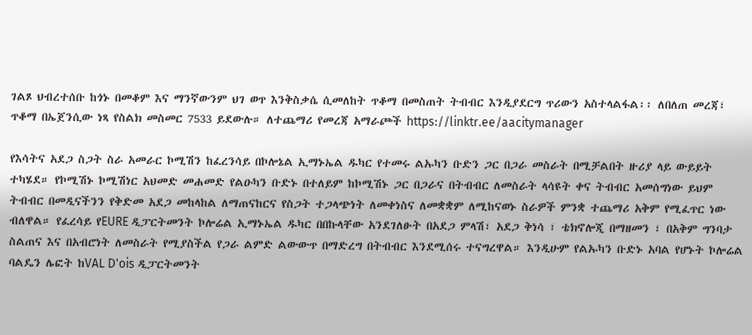ገልጾ ህብረተሰቡ ከጎኑ በመቆም እና ማንኛውንም ህገ ወጥ እንቅስቃሴ ሲመለከት ጥቆማ በመስጠት ትብብር እንዲያደርግ ጥሪውን አስተላልፋል፡፡ ለበለጠ መረጃ፣ ጥቆማ በኤጀንሲው ነጻ የስልክ መስመር 7533 ይደውሉ። ለተጨማሪ የመረጃ አማራጮች https://linktr.ee/aacitymanager

የእሳትና አደጋ ስጋት ስራ አመራር ኮሚሽን ከፈረንሳይ በኮሎኔል ኢማኑኤል ዱካር የተመሩ ልኡካን ቡድን ጋር በጋራ መስራት በሚቻልበት ዙሪያ ላይ ውይይት ተካሄደ። የኮሚሽኑ ኮሚሽነር አህመድ መሐመድ የልዑካን ቡድኑ በተለይም ከኮሚሽኑ ጋር በጋራና በትብብር ለመስራት ላሳዩት ቀና ትብብር አመሰግነው ይህም ትብብር በመዲናችንን የቅድመ አደጋ መከላከል ለማጠናከርና የስጋት ተጋላጭነት ለመቀነስና ለመቋቋም ለሚከናወኑ ስራዎች ምንቋ ተጨማሪ አቅም የሚፈጥር ነው ብለዋል። የፈረሳይ የEURE ዲፓርትመንት ኮሎሬል ኢማኑኤል ዱካር በበኩላቸው አንደገለፁት በአደጋ ምላሽ፣ አደጋ ቅነሳ ፣ ቴክኖሎጂ በማዘመን ፣ በአቅም ግንባታ ስልጠና እና በአብሮነት ለመስራት የሚያስችል የጋራ ልምድ ልውውጥ በማድረግ በትብብር እንደሚሰሩ ተናግረዋል። እንዲሁም የልኡካን ቡድኑ አባል የሆኑት ኮሎሬል ባልዴን ሌፎት ከVAL D'ois ዲፓርትመንት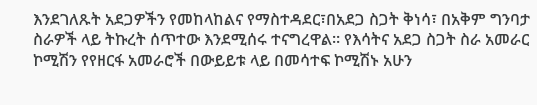እንደገለጹት አደጋዎችን የመከላከልና የማስተዳደር፣በአደጋ ስጋት ቅነሳ፣ በአቅም ግንባታ ስራዎች ላይ ትኩረት ሰጥተው እንደሚሰሩ ተናግረዋል። የእሳትና አደጋ ስጋት ስራ አመራር ኮሚሽን የየዘርፋ አመራሮች በውይይቱ ላይ በመሳተፍ ኮሚሽኑ አሁን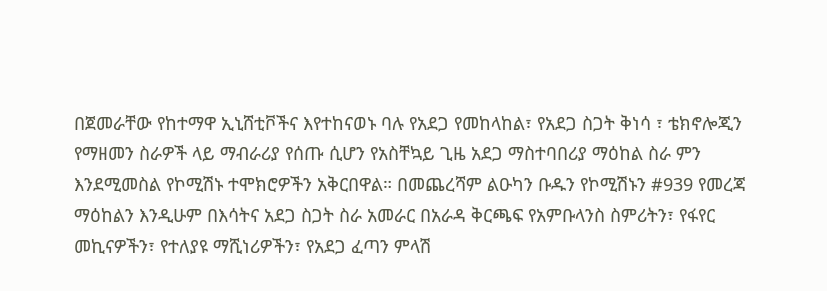በጀመራቸው የከተማዋ ኢኒሸቲቮችና እየተከናወኑ ባሉ የአደጋ የመከላከል፣ የአደጋ ስጋት ቅነሳ ፣ ቴክኖሎጂን የማዘመን ስራዎች ላይ ማብራሪያ የሰጡ ሲሆን የአስቸኳይ ጊዜ አደጋ ማስተባበሪያ ማዕከል ስራ ምን እንደሚመስል የኮሚሽኑ ተሞክሮዎችን አቅርበዋል። በመጨረሻም ልዑካን ቡዱን የኮሚሽኑን #939 የመረጃ ማዕከልን እንዲሁም በእሳትና አደጋ ስጋት ስራ አመራር በአራዳ ቅርጫፍ የአምቡላንስ ስምሪትን፣ የፋየር መኪናዎችን፣ የተለያዩ ማሺነሪዎችን፣ የአደጋ ፈጣን ምላሽ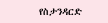የስታንዳርድ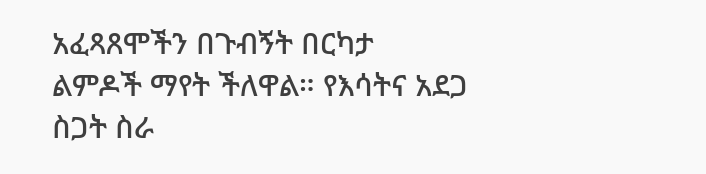አፈጻጸሞችን በጉብኝት በርካታ ልምዶች ማየት ችለዋል። የእሳትና አደጋ ስጋት ስራ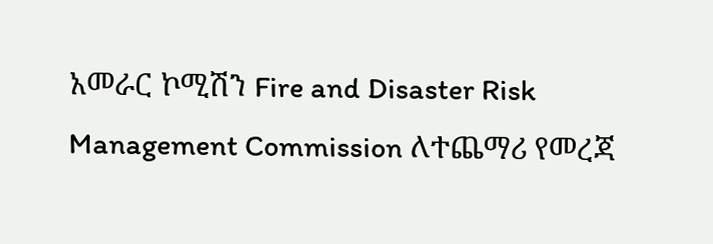አመራር ኮሚሽን Fire and Disaster Risk Management Commission ለተጨማሪ የመረጃ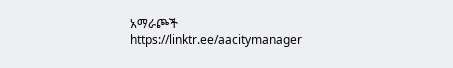አማራጮች https://linktr.ee/aacitymanager